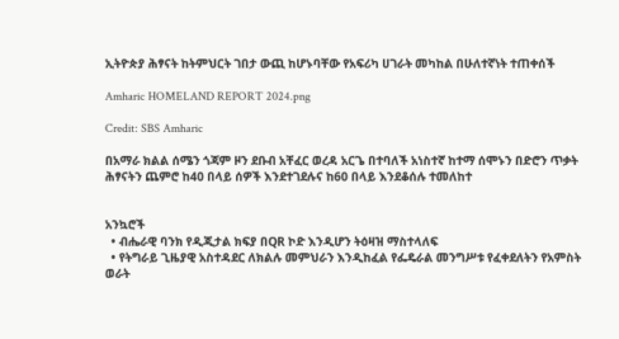ኢትዮጵያ ሕፃናት ከትምህርት ገበታ ውጪ ከሆኑባቸው የአፍሪካ ሀገራት መካከል በሁለተኛነት ተጠቀሰች

Amharic HOMELAND REPORT 2024.png

Credit: SBS Amharic

በአማራ ክልል ሰሜን ጎጃም ዞን ደቡብ አቸፈር ወረዳ አርጌ በተባለች አነስተኛ ከተማ ሰሞኑን በድሮን ጥቃት ሕፃናትን ጨምሮ ከ40 በላይ ሰዎች እንደተገደሉና ከ60 በላይ እንደቆሰሉ ተመለከተ


አንኳሮች
  • ብሔራዊ ባንክ የዲጂታል ክፍያ በQR ኮድ እንዲሆን ትዕዛዝ ማስተላለፍ
  • የትግራይ ጊዜያዊ አስተዳደር ለክልሉ መምህራን እንዲከፈል የፌዴራል መንግሥቱ የፈቀደለትን የአምስት ወራት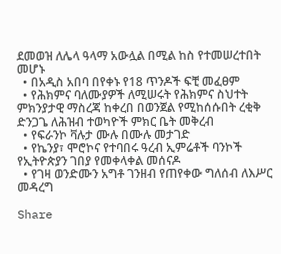ደመወዝ ለሌላ ዓላማ አውሏል በሚል ከስ የተመሠረተበት መሆኑ
  • በአዲስ አበባ በየቀኑ የ18 ጥንዶች ፍቺ መፈፀም
  • የሕክምና ባለሙያዎች ለሚሠሩት የሕክምና ስህተት ምክንያታዊ ማስረጃ ከቀረበ በወንጀል የሚከሰሱበት ረቂቅ ድንጋጌ ለሕዝብ ተወካዮች ምክር ቤት መቅረብ
  • የፍራንኮ ቫሉታ ሙሉ በሙሉ መታገድ
  • የኬንያ፣ ሞሮኮና የተባበሩ ዓረብ ኢምሬቶች ባንኮች የኢትዮጵያን ገበያ የመቀላቀል መሰናዶ
  • የገዛ ወንድሙን አግቶ ገንዘብ የጠየቀው ግለሰብ ለእሥር መዳረግ

Share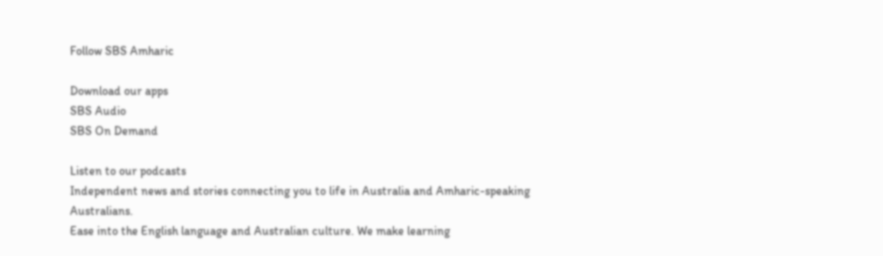Follow SBS Amharic

Download our apps
SBS Audio
SBS On Demand

Listen to our podcasts
Independent news and stories connecting you to life in Australia and Amharic-speaking Australians.
Ease into the English language and Australian culture. We make learning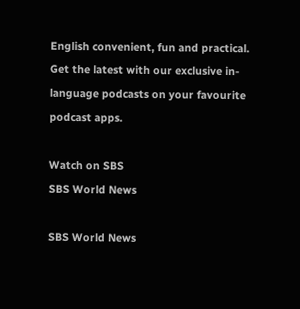English convenient, fun and practical.
Get the latest with our exclusive in-language podcasts on your favourite podcast apps.

Watch on SBS
SBS World News

SBS World News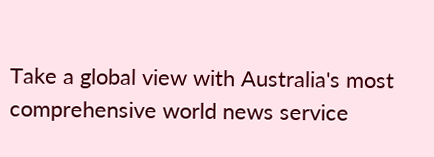Take a global view with Australia's most comprehensive world news service